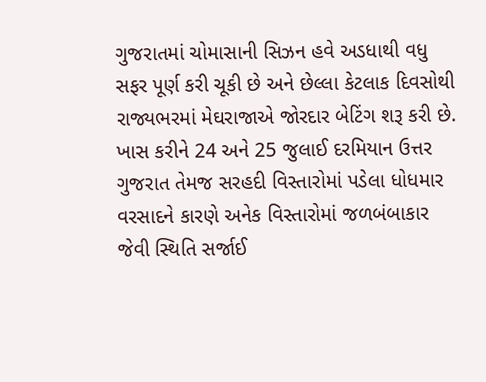ગુજરાતમાં ચોમાસાની સિઝન હવે અડધાથી વધુ સફર પૂર્ણ કરી ચૂકી છે અને છેલ્લા કેટલાક દિવસોથી રાજ્યભરમાં મેઘરાજાએ જોરદાર બેટિંગ શરૂ કરી છે. ખાસ કરીને 24 અને 25 જુલાઈ દરમિયાન ઉત્તર ગુજરાત તેમજ સરહદી વિસ્તારોમાં પડેલા ધોધમાર વરસાદને કારણે અનેક વિસ્તારોમાં જળબંબાકાર જેવી સ્થિતિ સર્જાઈ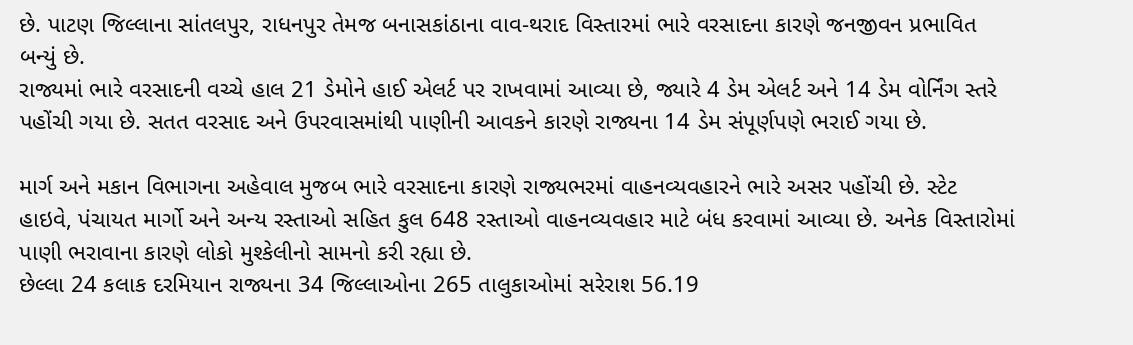છે. પાટણ જિલ્લાના સાંતલપુર, રાધનપુર તેમજ બનાસકાંઠાના વાવ-થરાદ વિસ્તારમાં ભારે વરસાદના કારણે જનજીવન પ્રભાવિત બન્યું છે.
રાજ્યમાં ભારે વરસાદની વચ્ચે હાલ 21 ડેમોને હાઈ એલર્ટ પર રાખવામાં આવ્યા છે, જ્યારે 4 ડેમ એલર્ટ અને 14 ડેમ વોર્નિંગ સ્તરે પહોંચી ગયા છે. સતત વરસાદ અને ઉપરવાસમાંથી પાણીની આવકને કારણે રાજ્યના 14 ડેમ સંપૂર્ણપણે ભરાઈ ગયા છે.

માર્ગ અને મકાન વિભાગના અહેવાલ મુજબ ભારે વરસાદના કારણે રાજ્યભરમાં વાહનવ્યવહારને ભારે અસર પહોંચી છે. સ્ટેટ હાઇવે, પંચાયત માર્ગો અને અન્ય રસ્તાઓ સહિત કુલ 648 રસ્તાઓ વાહનવ્યવહાર માટે બંધ કરવામાં આવ્યા છે. અનેક વિસ્તારોમાં પાણી ભરાવાના કારણે લોકો મુશ્કેલીનો સામનો કરી રહ્યા છે.
છેલ્લા 24 કલાક દરમિયાન રાજ્યના 34 જિલ્લાઓના 265 તાલુકાઓમાં સરેરાશ 56.19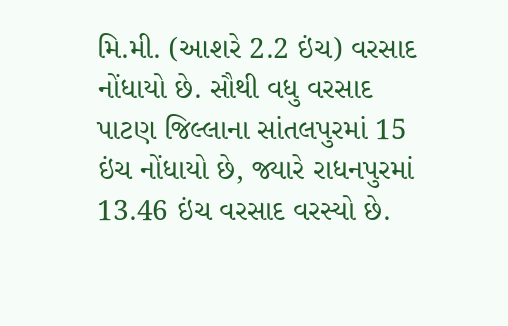મિ.મી. (આશરે 2.2 ઇંચ) વરસાદ નોંધાયો છે. સૌથી વધુ વરસાદ પાટણ જિલ્લાના સાંતલપુરમાં 15 ઇંચ નોંધાયો છે, જ્યારે રાધનપુરમાં 13.46 ઇંચ વરસાદ વરસ્યો છે.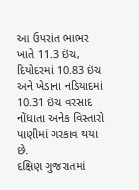આ ઉપરાંત ભાભર ખાતે 11.3 ઇંચ, દિયોદરમાં 10.83 ઇંચ અને ખેડાના નડિયાદમાં 10.31 ઇંચ વરસાદ નોંધાતા અનેક વિસ્તારો પાણીમાં ગરકાવ થયા છે.
દક્ષિણ ગુજરાતમાં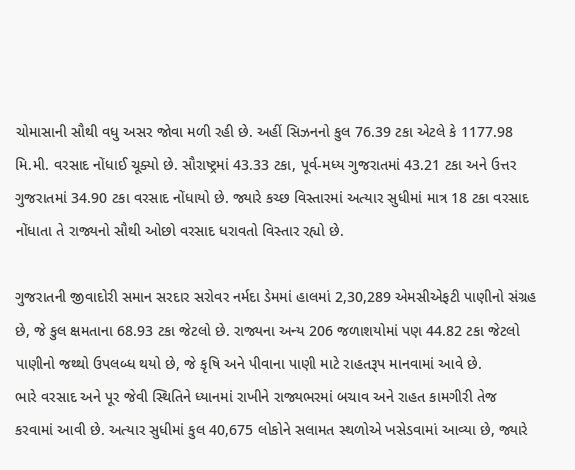ચોમાસાની સૌથી વધુ અસર જોવા મળી રહી છે. અહીં સિઝનનો કુલ 76.39 ટકા એટલે કે 1177.98 મિ.મી. વરસાદ નોંધાઈ ચૂક્યો છે. સૌરાષ્ટ્રમાં 43.33 ટકા, પૂર્વ-મધ્ય ગુજરાતમાં 43.21 ટકા અને ઉત્તર ગુજરાતમાં 34.90 ટકા વરસાદ નોંધાયો છે. જ્યારે કચ્છ વિસ્તારમાં અત્યાર સુધીમાં માત્ર 18 ટકા વરસાદ નોંધાતા તે રાજ્યનો સૌથી ઓછો વરસાદ ધરાવતો વિસ્તાર રહ્યો છે.

ગુજરાતની જીવાદોરી સમાન સરદાર સરોવર નર્મદા ડેમમાં હાલમાં 2,30,289 એમસીએફટી પાણીનો સંગ્રહ છે, જે કુલ ક્ષમતાના 68.93 ટકા જેટલો છે. રાજ્યના અન્ય 206 જળાશયોમાં પણ 44.82 ટકા જેટલો પાણીનો જથ્થો ઉપલબ્ધ થયો છે, જે કૃષિ અને પીવાના પાણી માટે રાહતરૂપ માનવામાં આવે છે.
ભારે વરસાદ અને પૂર જેવી સ્થિતિને ધ્યાનમાં રાખીને રાજ્યભરમાં બચાવ અને રાહત કામગીરી તેજ કરવામાં આવી છે. અત્યાર સુધીમાં કુલ 40,675 લોકોને સલામત સ્થળોએ ખસેડવામાં આવ્યા છે, જ્યારે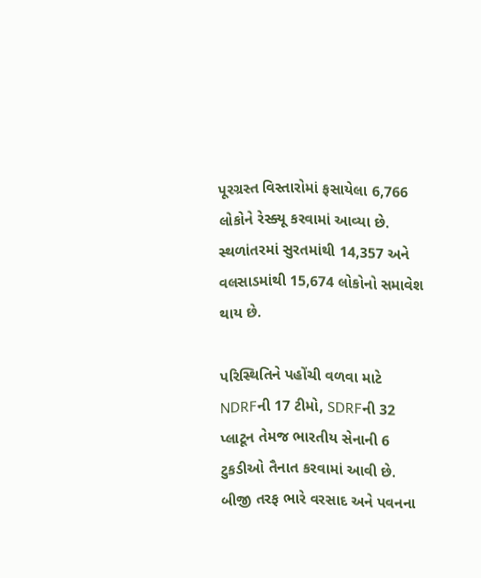પૂરગ્રસ્ત વિસ્તારોમાં ફસાયેલા 6,766 લોકોને રેસ્ક્યૂ કરવામાં આવ્યા છે. સ્થળાંતરમાં સુરતમાંથી 14,357 અને વલસાડમાંથી 15,674 લોકોનો સમાવેશ થાય છે.

પરિસ્થિતિને પહોંચી વળવા માટે NDRFની 17 ટીમો, SDRFની 32 પ્લાટૂન તેમજ ભારતીય સેનાની 6 ટુકડીઓ તૈનાત કરવામાં આવી છે. બીજી તરફ ભારે વરસાદ અને પવનના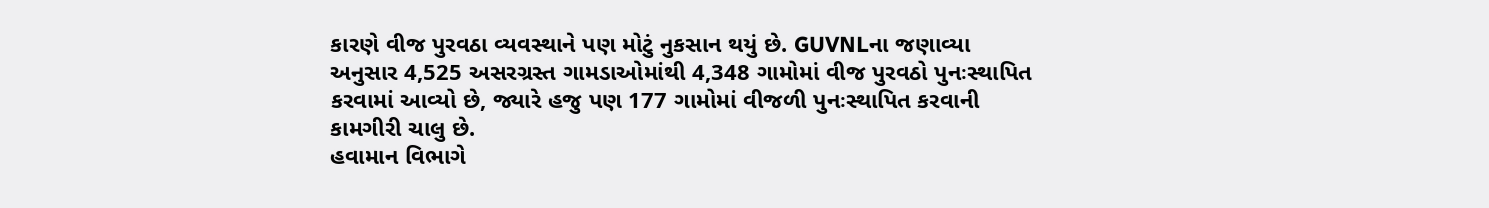કારણે વીજ પુરવઠા વ્યવસ્થાને પણ મોટું નુકસાન થયું છે. GUVNLના જણાવ્યા અનુસાર 4,525 અસરગ્રસ્ત ગામડાઓમાંથી 4,348 ગામોમાં વીજ પુરવઠો પુનઃસ્થાપિત કરવામાં આવ્યો છે, જ્યારે હજુ પણ 177 ગામોમાં વીજળી પુનઃસ્થાપિત કરવાની કામગીરી ચાલુ છે.
હવામાન વિભાગે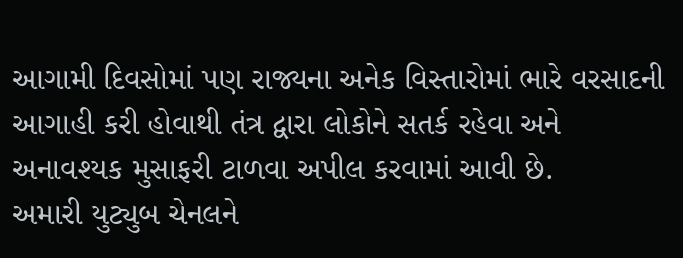આગામી દિવસોમાં પણ રાજ્યના અનેક વિસ્તારોમાં ભારે વરસાદની આગાહી કરી હોવાથી તંત્ર દ્વારા લોકોને સતર્ક રહેવા અને અનાવશ્યક મુસાફરી ટાળવા અપીલ કરવામાં આવી છે.
અમારી યુટ્યુબ ચેનલને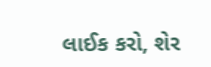લાઈક કરો, શેર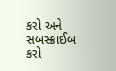કરો અને સબસ્ક્રાઈબ કરો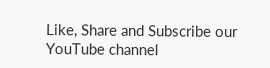Like, Share and Subscribe our YouTube channel